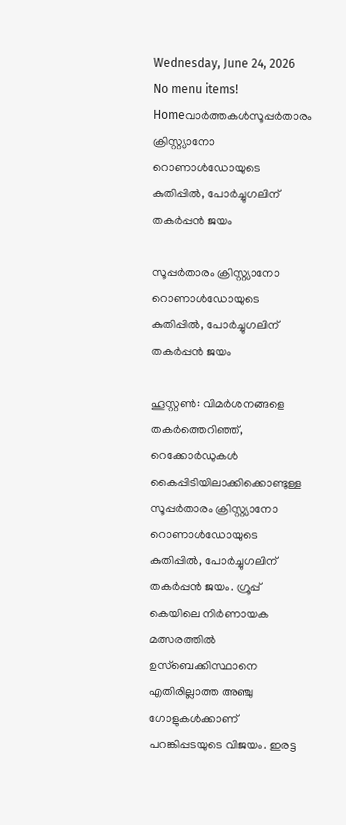Wednesday, June 24, 2026
No menu items!
Homeവാർത്തകൾസൂപ്പര്‍താരം ക്രിസ്റ്റ്യാനോ റൊണാള്‍ഡോയുടെ കുതിപ്പില്‍, പോര്‍ച്ചുഗലിന് തകര്‍പ്പന്‍ ജയം

സൂപ്പര്‍താരം ക്രിസ്റ്റ്യാനോ റൊണാള്‍ഡോയുടെ കുതിപ്പില്‍, പോര്‍ച്ചുഗലിന് തകര്‍പ്പന്‍ ജയം

ഹൂസ്റ്റണ്‍: വിമര്‍ശനങ്ങളെ തകര്‍ത്തെറിഞ്ഞ്, റെക്കോര്‍ഡുകള്‍ കൈപ്പിടിയിലാക്കിക്കൊണ്ടുള്ള സൂപ്പര്‍താരം ക്രിസ്റ്റ്യാനോ റൊണാള്‍ഡോയുടെ കുതിപ്പില്‍, പോര്‍ച്ചുഗലിന് തകര്‍പ്പന്‍ ജയം. ഗ്രൂപ്പ് കെയിലെ നിര്‍ണായക മത്സരത്തില്‍ ഉസ്‌ബെക്കിസ്ഥാനെ എതിരില്ലാത്ത അഞ്ചു ഗോളുകള്‍ക്കാണ് പറങ്കിപ്പടയുടെ വിജയം. ഇരട്ട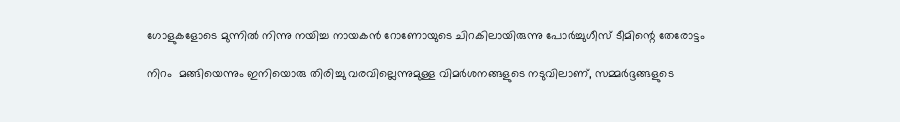ഗോളുകളോടെ മുന്നില്‍ നിന്നു നയിച്ച നായകന്‍ റോണോയുടെ ചിറകിലായിരുന്നു പോര്‍ച്ചുഗീസ് ടീമിന്റെ തേരോട്ടം

നിറം  മങ്ങിയെന്നും ഇനിയൊരു തിരിച്ചു വരവില്ലെന്നുമുള്ള വിമര്‍ശനങ്ങളുടെ നടുവിലാണ്, സമ്മര്‍ദ്ദങ്ങളുടെ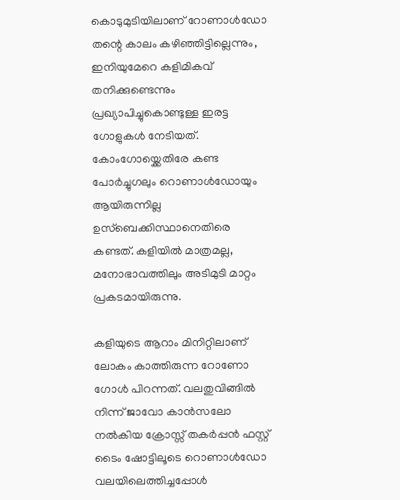കൊടുമുടിയിലാണ് റോണാള്‍ഡോ തന്റെ കാലം കഴിഞ്ഞിട്ടില്ലെന്നും, ഇനിയുമേറെ കളിമികവ് തനിക്കുണ്ടെന്നും പ്രഖ്യാപിച്ചുകൊണ്ടുള്ള ഇരട്ട ഗോളുകള്‍ നേടിയത്. കോംഗോയ്ക്കെതിരേ കണ്ട പോര്‍ച്ചുഗലും റൊണാള്‍ഡോയും ആയിരുന്നില്ല ഉസ്ബെക്കിസ്ഥാനെതിരെ കണ്ടത്. കളിയില്‍ മാത്രമല്ല, മനോഭാവത്തിലും അടിമുടി മാറ്റം പ്രകടമായിരുന്നു.

കളിയുടെ ആറാം മിനിറ്റിലാണ് ലോകം കാത്തിരുന്ന റോണോ ഗോള്‍ പിറന്നത്. വലതുവിങ്ങില്‍ നിന്ന് ജാവോ കാന്‍സലോ നല്‍കിയ ക്രോസ്സ് തകര്‍പ്പന്‍ ഫസ്റ്റ് ടൈം ഷോട്ടിലൂടെ റൊണാള്‍ഡോ വലയിലെത്തിച്ചപ്പോള്‍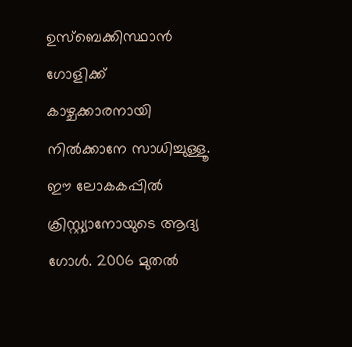ഉസ്‌ബെക്കിസ്ഥാന്‍ ഗോളിക്ക് കാഴ്ചക്കാരനായി നില്‍ക്കാനേ സാധിച്ചുള്ളൂ. ഈ ലോകകപ്പില്‍ ക്രിസ്റ്റ്യാനോയുടെ ആദ്യ ഗോള്‍. 2006 മുതല്‍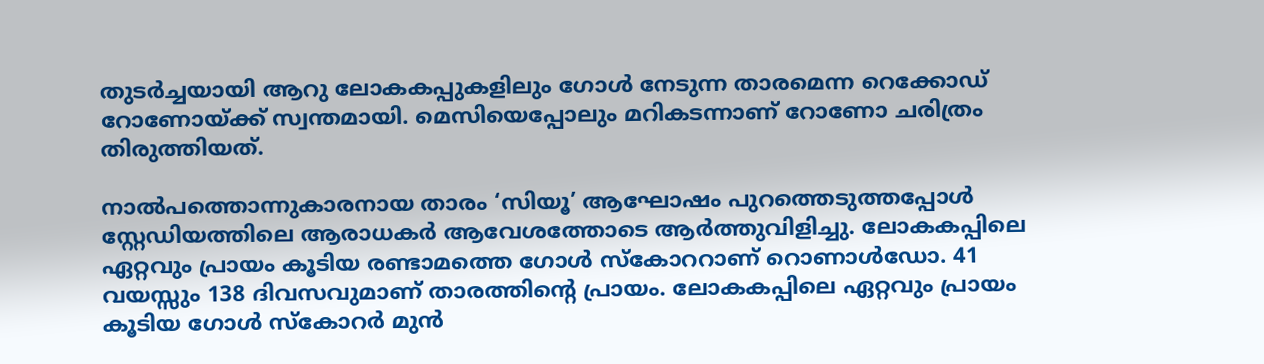തുടര്‍ച്ചയായി ആറു ലോകകപ്പുകളിലും ഗോള്‍ നേടുന്ന താരമെന്ന റെക്കോഡ് റോണോയ്ക്ക് സ്വന്തമായി. മെസിയെപ്പോലും മറികടന്നാണ് റോണോ ചരിത്രം തിരുത്തിയത്.

നാല്‍പത്തൊന്നുകാരനായ താരം ‘സിയൂ’ ആഘോഷം പുറത്തെടുത്തപ്പോള്‍ സ്റ്റേഡിയത്തിലെ ആരാധകര്‍ ആവേശത്തോടെ ആര്‍ത്തുവിളിച്ചു. ലോകകപ്പിലെ ഏറ്റവും പ്രായം കൂടിയ രണ്ടാമത്തെ ഗോള്‍ സ്‌കോററാണ് റൊണാള്‍ഡോ. 41 വയസ്സും 138 ദിവസവുമാണ് താരത്തിന്റെ പ്രായം. ലോകകപ്പിലെ ഏറ്റവും പ്രായം കൂടിയ ഗോള്‍ സ്‌കോറര്‍ മുന്‍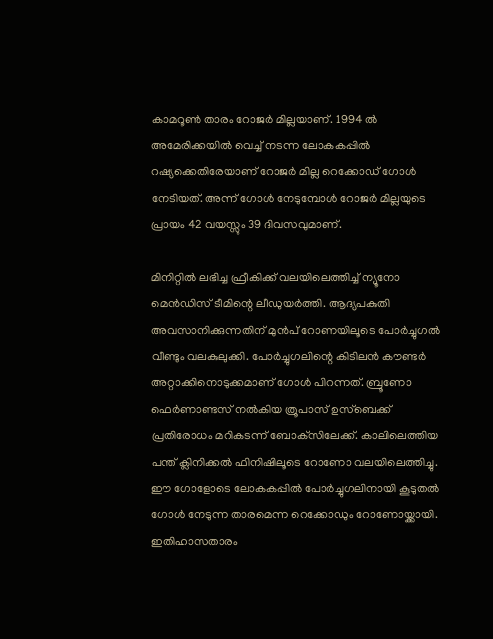കാമറൂണ്‍ താരം റോജര്‍ മില്ലയാണ്. 1994 ല്‍ അമേരിക്കയില്‍ വെച്ച് നടന്ന ലോകകപ്പില്‍ റഷ്യക്കെതിരേയാണ് റോജര്‍ മില്ല റെക്കോഡ് ഗോള്‍ നേടിയത്. അന്ന് ഗോള്‍ നേടുമ്പോള്‍ റോജര്‍ മില്ലയുടെ പ്രായം 42 വയസ്സും 39 ദിവസവുമാണ്.

മിനിറ്റിൽ ലഭിച്ച ഫ്രീകിക്ക് വലയിലെത്തിച്ച് ന്യൂനോ മെൻഡിസ് ടീമിന്റെ ലീഡുയർത്തി. ആദ്യപകുതി അവസാനിക്കുന്നതിന് മുൻപ് റോണയിലൂടെ പോർച്ചുഗൽ വീണ്ടും വലകുലുക്കി. പോർച്ചുഗലിന്റെ കിടിലൻ കൗണ്ടർ അറ്റാക്കിനൊടുക്കമാണ് ഗോൾ പിറന്നത്. ബ്രൂണോ ഫെർണാണ്ടസ് നൽകിയ ത്രൂപാസ് ഉസ്‌ബെക്ക് പ്രതിരോധം മറികടന്ന് ബോക്‌സിലേക്ക്. കാലിലെത്തിയ പന്ത് ക്ലിനിക്കൽ ഫിനിഷിലൂടെ റോണോ വലയിലെത്തിച്ചു. ഈ ഗോളോടെ ലോകകപ്പിൽ പോർച്ചുഗലിനായി കൂടുതൽ ഗോൾ നേടുന്ന താരമെന്ന റെക്കോഡും റോണോയ്ക്കായി. ഇതിഹാസതാരം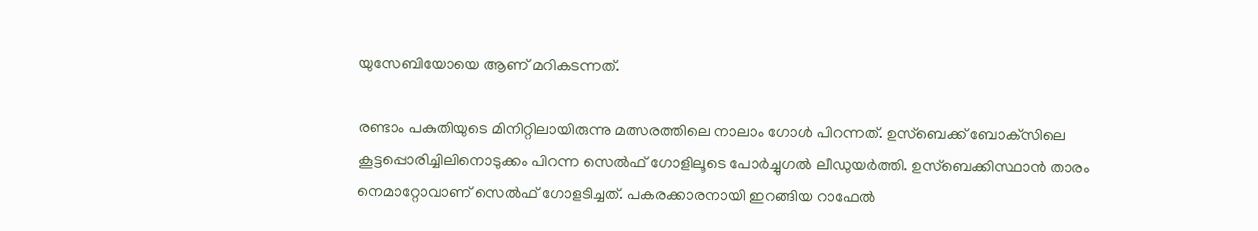യുസേബിയോയെ ആണ് മറികടന്നത്.

രണ്ടാം പകുതിയുടെ മിനിറ്റിലായിരുന്നു മത്സരത്തിലെ നാലാം ഗോൾ പിറന്നത്. ഉസ്‌ബെക്ക് ബോക്‌സിലെ കൂട്ടപ്പൊരിച്ചിലിനൊടുക്കം പിറന്ന സെൽഫ് ഗോളിലൂടെ പോർച്ചുഗൽ ലീഡുയർത്തി. ഉസ്‌ബെക്കിസ്ഥാൻ താരം നെമാറ്റോവാണ് സെൽഫ് ഗോളടിച്ചത്. പകരക്കാരനായി ഇറങ്ങിയ റാഫേൽ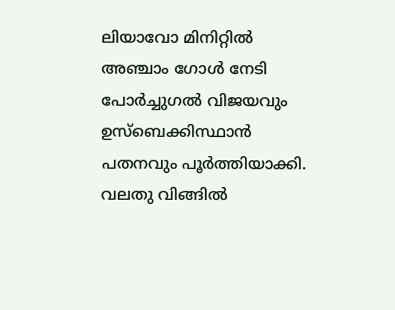ലിയാവോ മിനിറ്റിൽ അഞ്ചാം ഗോൾ നേടി പോർച്ചുഗൽ വിജയവും ഉസ്‌ബെക്കിസ്ഥാൻ പതനവും പൂർത്തിയാക്കി. വലതു വിങ്ങിൽ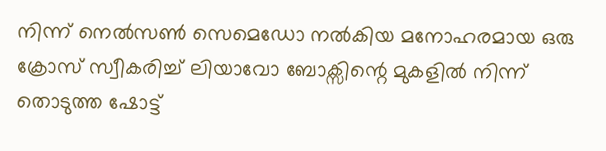നിന്ന് നെൽസൺ സെമെഡോ നൽകിയ മനോഹരമായ ഒരു ക്രോസ് സ്വീകരിച്ച് ലിയാവോ ബോക്സിന്റെ മുകളിൽ നിന്ന് തൊടുത്ത ഷോട്ട്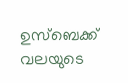ഉസ്ബെക്ക് വലയുടെ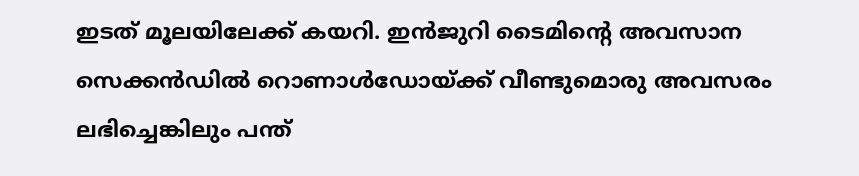ഇടത് മൂലയിലേക്ക് കയറി‍. ഇൻജുറി ടൈമിന്റെ അവസാന സെക്കൻഡിൽ റൊണാൾഡോയ്ക്ക് വീണ്ടുമൊരു അവസരം ലഭിച്ചെങ്കിലും പന്ത്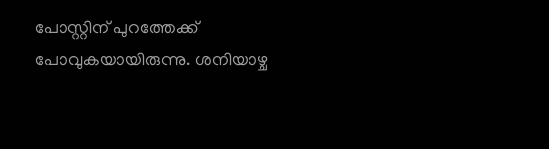പോസ്റ്റിന് പുറത്തേക്ക് പോവുകയായിരുന്നു. ശനിയാഴ്ച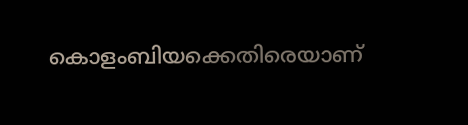കൊളംബിയക്കെതിരെയാണ്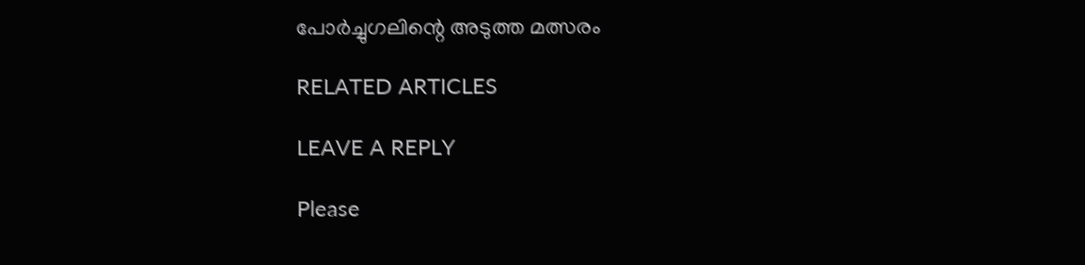പോർച്ചുഗലിന്റെ അടുത്ത മത്സരം

RELATED ARTICLES

LEAVE A REPLY

Please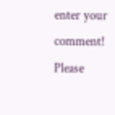enter your comment!
Please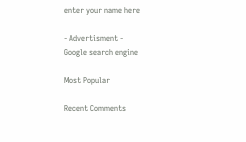enter your name here

- Advertisment -
Google search engine

Most Popular

Recent Comments